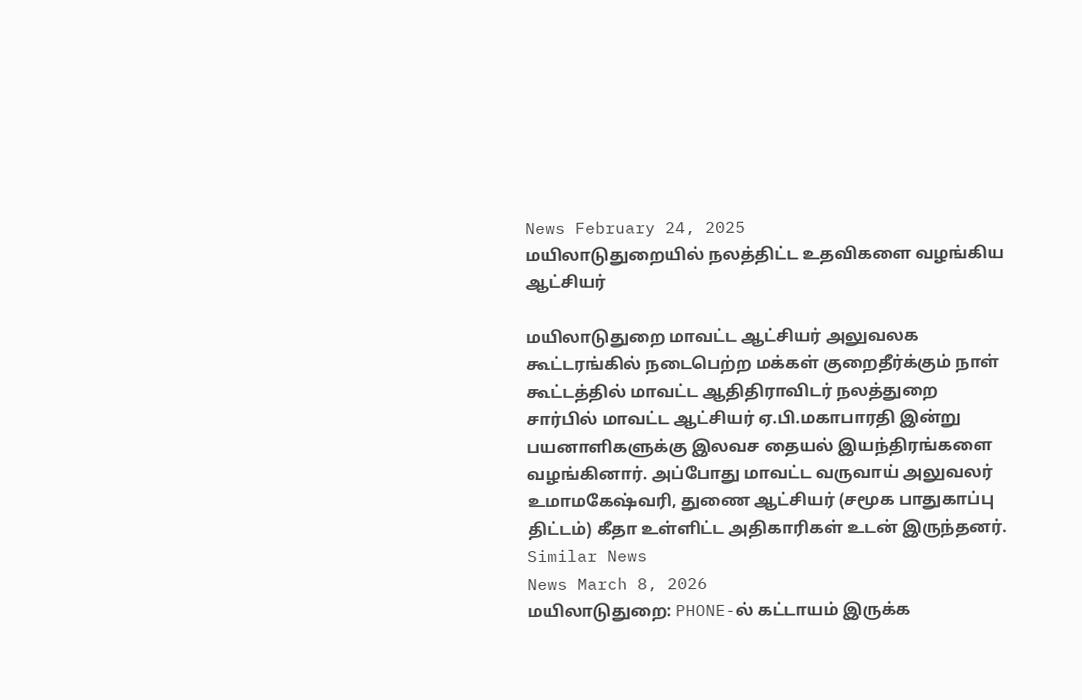News February 24, 2025
மயிலாடுதுறையில் நலத்திட்ட உதவிகளை வழங்கிய ஆட்சியர்

மயிலாடுதுறை மாவட்ட ஆட்சியர் அலுவலக கூட்டரங்கில் நடைபெற்ற மக்கள் குறைதீர்க்கும் நாள் கூட்டத்தில் மாவட்ட ஆதிதிராவிடர் நலத்துறை சார்பில் மாவட்ட ஆட்சியர் ஏ.பி.மகாபாரதி இன்று பயனாளிகளுக்கு இலவச தையல் இயந்திரங்களை வழங்கினார். அப்போது மாவட்ட வருவாய் அலுவலர் உமாமகேஷ்வரி, துணை ஆட்சியர் (சமூக பாதுகாப்பு திட்டம்) கீதா உள்ளிட்ட அதிகாரிகள் உடன் இருந்தனர்.
Similar News
News March 8, 2026
மயிலாடுதுறை: PHONE-ல் கட்டாயம் இருக்க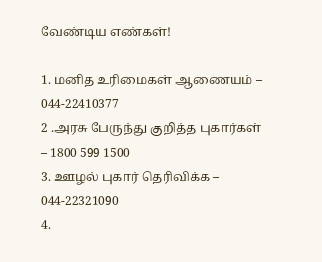வேண்டிய எண்கள்!

1. மனித உரிமைகள் ஆணையம் – 044-22410377
2 .அரசு பேருந்து குறித்த புகார்கள் – 1800 599 1500
3. ஊழல் புகார் தெரிவிக்க – 044-22321090
4.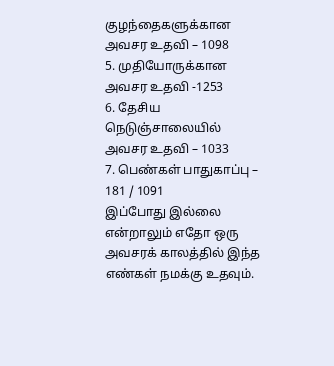குழந்தைகளுக்கான அவசர உதவி – 1098
5. முதியோருக்கான அவசர உதவி -1253
6. தேசிய நெடுஞ்சாலையில் அவசர உதவி – 1033
7. பெண்கள் பாதுகாப்பு – 181 / 1091
இப்போது இல்லை என்றாலும் எதோ ஒரு அவசரக் காலத்தில் இந்த எண்கள் நமக்கு உதவும்.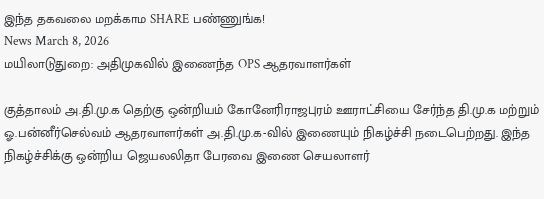இந்த தகவலை மறக்காம SHARE பண்ணுங்க!
News March 8, 2026
மயிலாடுதுறை: அதிமுகவில் இணைந்த OPS ஆதரவாளர்கள்

குத்தாலம் அ.தி.மு.க தெற்கு ஒன்றியம் கோனேரிராஜபுரம் ஊராட்சியை சேர்ந்த தி.மு.க மற்றும் ஓ.பன்னீர்செல்வம் ஆதரவாளர்கள் அ.தி.மு.க-வில் இணையும் நிகழ்ச்சி நடைபெற்றது. இந்த நிகழ்ச்சிக்கு ஒன்றிய ஜெயலலிதா பேரவை இணை செயலாளர்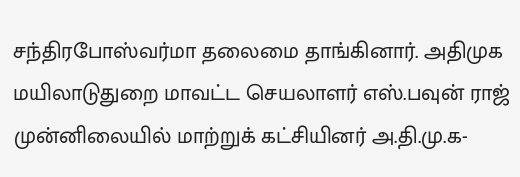சந்திரபோஸ்வர்மா தலைமை தாங்கினார். அதிமுக மயிலாடுதுறை மாவட்ட செயலாளர் எஸ்.பவுன் ராஜ் முன்னிலையில் மாற்றுக் கட்சியினர் அ.தி.மு.க-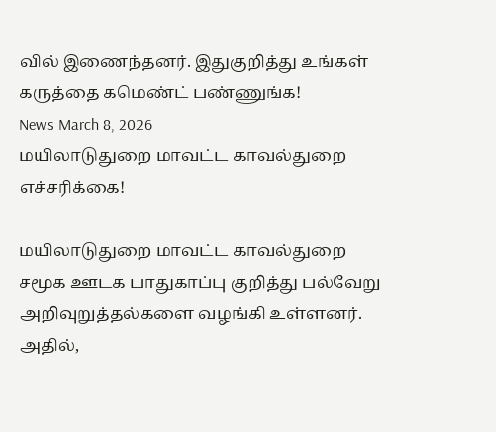வில் இணைந்தனர். இதுகுறித்து உங்கள் கருத்தை கமெண்ட் பண்ணுங்க!
News March 8, 2026
மயிலாடுதுறை மாவட்ட காவல்துறை எச்சரிக்கை!

மயிலாடுதுறை மாவட்ட காவல்துறை சமூக ஊடக பாதுகாப்பு குறித்து பல்வேறு அறிவுறுத்தல்களை வழங்கி உள்ளனர். அதில்,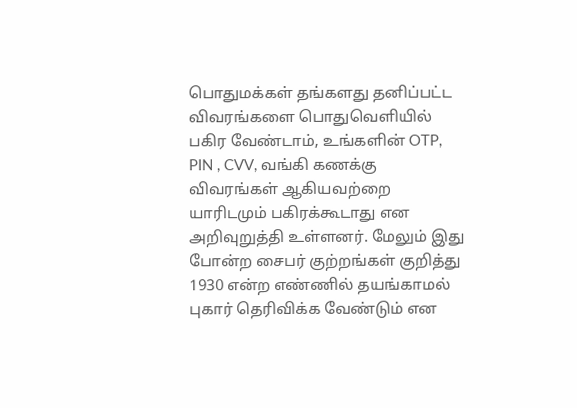பொதுமக்கள் தங்களது தனிப்பட்ட விவரங்களை பொதுவெளியில் பகிர வேண்டாம், உங்களின் OTP, PIN , CVV, வங்கி கணக்கு விவரங்கள் ஆகியவற்றை யாரிடமும் பகிரக்கூடாது என அறிவுறுத்தி உள்ளனர். மேலும் இது போன்ற சைபர் குற்றங்கள் குறித்து 1930 என்ற எண்ணில் தயங்காமல் புகார் தெரிவிக்க வேண்டும் என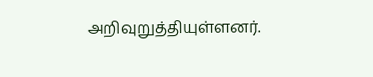அறிவுறுத்தியுள்ளனர்.